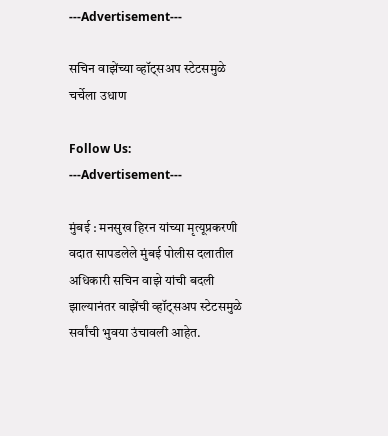---Advertisement---

सचिन वाझेंच्या व्हॉट्सअप स्टेटसमुळे चर्चेला उधाण

Follow Us:
---Advertisement---

मुंबई : मनसुख हिरन यांच्या मृत्यूप्रकरणी वदात सापडलेले मुंबई पोलीस दलातील अधिकारी सचिन वाझे यांची बदली झाल्यानंतर वाझेंची व्हॉट्सअप स्टेटसमुळे सर्वांची भुवया उंचावली आहेत.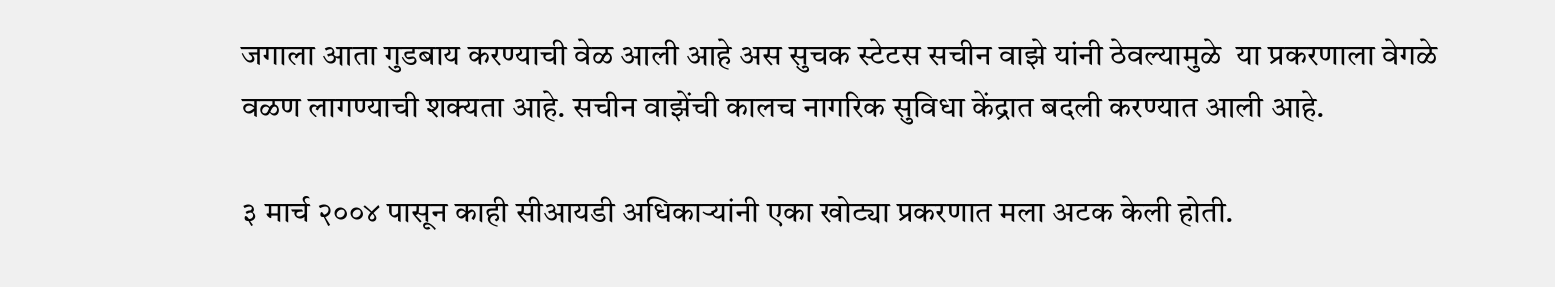जगाला आता गुडबाय करण्याची वेळ आली आहे अस सुचक स्टेटस सचीन वाझे यांनी ठेवल्यामुळे  या प्रकरणाला वेगळे वळण लागण्याची शक्यता आहे. सचीन वाझेंची कालच नागरिक सुविधा केंद्रात बदली करण्यात आली आहे.

३ मार्च २००४ पासून काही सीआयडी अधिकाऱ्यांनी एका खोट्या प्रकरणात मला अटक केली होती.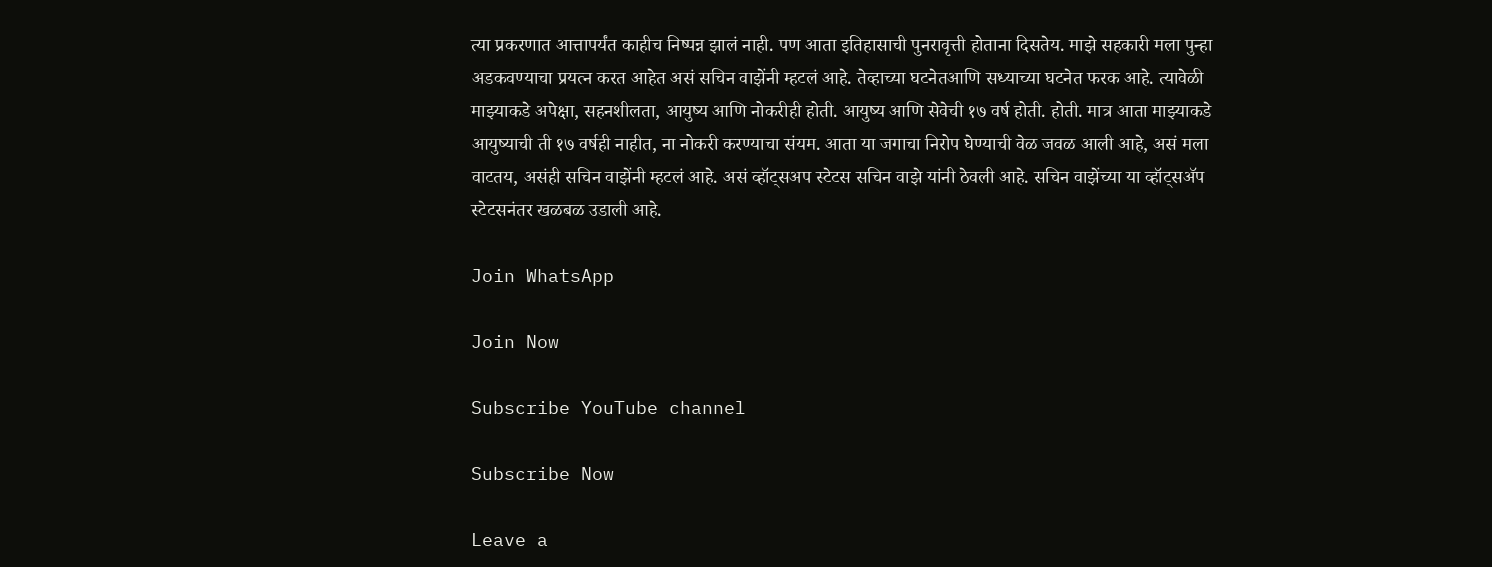त्या प्रकरणात आत्तापर्यंत काहीच निष्पन्न झालं नाही. पण आता इतिहासाची पुनरावृत्ती होताना दिसतेय. माझे सहकारी मला पुन्हा अडकवण्याचा प्रयत्न करत आहेत असं सचिन वाझेंनी म्हटलं आहे. तेव्हाच्या घटनेतआणि सध्याच्या घटनेत फरक आहे. त्यावेळी माझ्याकडे अपेक्षा, सहनशीलता, आयुष्य आणि नोकरीही होती. आयुष्य आणि सेवेची १७ वर्ष होती. होती. मात्र आता माझ्याकडे आयुष्याची ती १७ वर्षही नाहीत, ना नोकरी करण्याचा संयम. आता या जगाचा निरोप घेण्याची वेळ जवळ आली आहे, असं मला वाटतय, असंही सचिन वाझेंनी म्हटलं आहे. असं व्हॉट्सअप स्टेटस सचिन वाझे यांनी ठेवली आहे. सचिन वाझेंच्या या व्हॉट्सॲप स्टेटसनंतर खळबळ उडाली आहे.

Join WhatsApp

Join Now

Subscribe YouTube channel

Subscribe Now

Leave a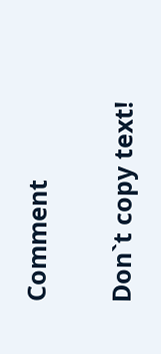Comment

Don`t copy text!